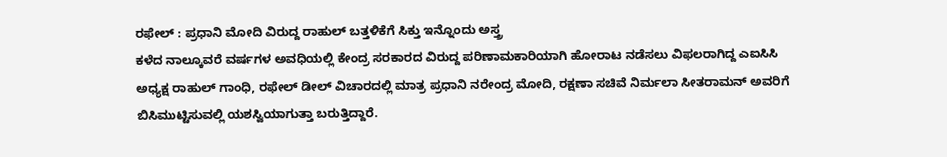ರಫೇಲ್ : ಪ್ರಧಾನಿ ಮೋದಿ ವಿರುದ್ದ ರಾಹುಲ್ ಬತ್ತಳಿಕೆಗೆ ಸಿಕ್ತು ಇನ್ನೊಂದು ಅಸ್ತ್ರ
ಕಳೆದ ನಾಲ್ಕೂವರೆ ವರ್ಷಗಳ ಅವಧಿಯಲ್ಲಿ ಕೇಂದ್ರ ಸರಕಾರದ ವಿರುದ್ದ ಪರಿಣಾಮಕಾರಿಯಾಗಿ ಹೋರಾಟ ನಡೆಸಲು ವಿಫಲರಾಗಿದ್ದ ಎಐಸಿಸಿ ಅಧ್ಯಕ್ಷ ರಾಹುಲ್ ಗಾಂಧಿ, ರಫೇಲ್ ಡೀಲ್ ವಿಚಾರದಲ್ಲಿ ಮಾತ್ರ ಪ್ರಧಾನಿ ನರೇಂದ್ರ ಮೋದಿ, ರಕ್ಷಣಾ ಸಚಿವೆ ನಿರ್ಮಲಾ ಸೀತರಾಮನ್ ಅವರಿಗೆ ಬಿಸಿಮುಟ್ಟಿಸುವಲ್ಲಿ ಯಶಸ್ವಿಯಾಗುತ್ತಾ ಬರುತ್ತಿದ್ದಾರೆ.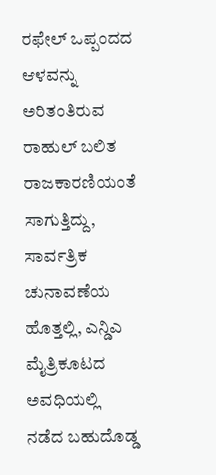ರಫೇಲ್ ಒಪ್ಪಂದದ ಆಳವನ್ನು ಅರಿತಂತಿರುವ ರಾಹುಲ್ ಬಲಿತ ರಾಜಕಾರಣಿಯಂತೆ ಸಾಗುತ್ತಿದ್ದು, ಸಾರ್ವತ್ರಿಕ ಚುನಾವಣೆಯ ಹೊತ್ತಲ್ಲಿ, ಎನ್ಡಿಎ ಮೈತ್ರಿಕೂಟದ ಅವಧಿಯಲ್ಲಿ ನಡೆದ ಬಹುದೊಡ್ಡ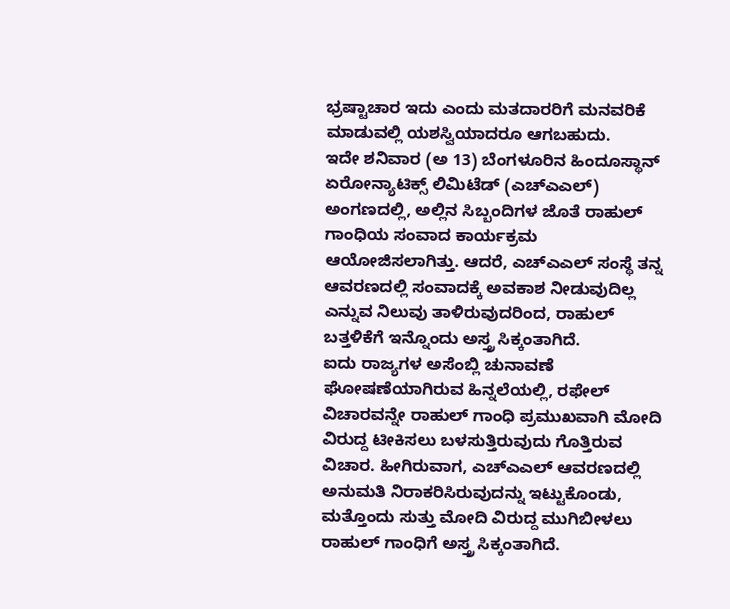ಭ್ರಷ್ಟಾಚಾರ ಇದು ಎಂದು ಮತದಾರರಿಗೆ ಮನವರಿಕೆ ಮಾಡುವಲ್ಲಿ ಯಶಸ್ವಿಯಾದರೂ ಆಗಬಹುದು.
ಇದೇ ಶನಿವಾರ (ಅ 13) ಬೆಂಗಳೂರಿನ ಹಿಂದೂಸ್ಥಾನ್ ಏರೋನ್ಯಾಟಿಕ್ಸ್ ಲಿಮಿಟೆಡ್ (ಎಚ್ಎಎಲ್) ಅಂಗಣದಲ್ಲಿ, ಅಲ್ಲಿನ ಸಿಬ್ಬಂದಿಗಳ ಜೊತೆ ರಾಹುಲ್ ಗಾಂಧಿಯ ಸಂವಾದ ಕಾರ್ಯಕ್ರಮ ಆಯೋಜಿಸಲಾಗಿತ್ತು. ಆದರೆ, ಎಚ್ಎಎಲ್ ಸಂಸ್ಥೆ ತನ್ನ ಆವರಣದಲ್ಲಿ ಸಂವಾದಕ್ಕೆ ಅವಕಾಶ ನೀಡುವುದಿಲ್ಲ ಎನ್ನುವ ನಿಲುವು ತಾಳಿರುವುದರಿಂದ, ರಾಹುಲ್ ಬತ್ತಳಿಕೆಗೆ ಇನ್ನೊಂದು ಅಸ್ತ್ರ ಸಿಕ್ಕಂತಾಗಿದೆ.
ಐದು ರಾಜ್ಯಗಳ ಅಸೆಂಬ್ಲಿ ಚುನಾವಣೆ ಘೋಷಣೆಯಾಗಿರುವ ಹಿನ್ನಲೆಯಲ್ಲಿ, ರಫೇಲ್ ವಿಚಾರವನ್ನೇ ರಾಹುಲ್ ಗಾಂಧಿ ಪ್ರಮುಖವಾಗಿ ಮೋದಿ ವಿರುದ್ದ ಟೀಕಿಸಲು ಬಳಸುತ್ತಿರುವುದು ಗೊತ್ತಿರುವ ವಿಚಾರ. ಹೀಗಿರುವಾಗ, ಎಚ್ಎಎಲ್ ಆವರಣದಲ್ಲಿ ಅನುಮತಿ ನಿರಾಕರಿಸಿರುವುದನ್ನು ಇಟ್ಟುಕೊಂಡು, ಮತ್ತೊಂದು ಸುತ್ತು ಮೋದಿ ವಿರುದ್ದ ಮುಗಿಬೀಳಲು ರಾಹುಲ್ ಗಾಂಧಿಗೆ ಅಸ್ತ್ರ ಸಿಕ್ಕಂತಾಗಿದೆ.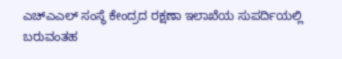ಎಚ್ಎಎಲ್ ಸಂಸ್ಥೆ ಕೇಂದ್ರದ ರಕ್ಷಣಾ ಇಲಾಖೆಯ ಸುಪರ್ದಿಯಲ್ಲಿ ಬರುವಂತಹ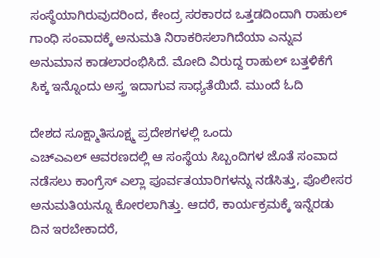ಸಂಸ್ಥೆಯಾಗಿರುವುದರಿಂದ, ಕೇಂದ್ರ ಸರಕಾರದ ಒತ್ತಡದಿಂದಾಗಿ ರಾಹುಲ್ ಗಾಂಧಿ ಸಂವಾದಕ್ಕೆ ಅನುಮತಿ ನಿರಾಕರಿಸಲಾಗಿದೆಯಾ ಎನ್ನುವ ಅನುಮಾನ ಕಾಡಲಾರಂಭಿಸಿದೆ. ಮೋದಿ ವಿರುದ್ದ ರಾಹುಲ್ ಬತ್ತಳಿಕೆಗೆ ಸಿಕ್ಕ ಇನ್ನೊಂದು ಅಸ್ತ್ರ ಇದಾಗುವ ಸಾಧ್ಯತೆಯಿದೆ. ಮುಂದೆ ಓದಿ

ದೇಶದ ಸೂಕ್ಷ್ಮಾತಿಸೂಕ್ಷ್ಮ ಪ್ರದೇಶಗಳಲ್ಲಿ ಒಂದು
ಎಚ್ಎಎಲ್ ಆವರಣದಲ್ಲಿ ಆ ಸಂಸ್ಥೆಯ ಸಿಬ್ಬಂದಿಗಳ ಜೊತೆ ಸಂವಾದ ನಡೆಸಲು ಕಾಂಗ್ರೆಸ್ ಎಲ್ಲಾ ಪೂರ್ವತಯಾರಿಗಳನ್ನು ನಡೆಸಿತ್ತು, ಪೊಲೀಸರ ಅನುಮತಿಯನ್ನೂ ಕೋರಲಾಗಿತ್ತು. ಆದರೆ, ಕಾರ್ಯಕ್ರಮಕ್ಕೆ ಇನ್ನೆರಡು ದಿನ ಇರಬೇಕಾದರೆ,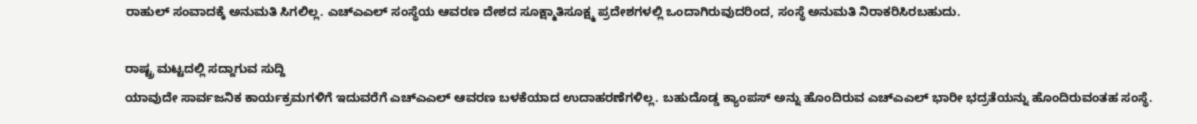ರಾಹುಲ್ ಸಂವಾದಕ್ಕೆ ಅನುಮತಿ ಸಿಗಲಿಲ್ಲ. ಎಚ್ಎಎಲ್ ಸಂಸ್ಥೆಯ ಆವರಣ ದೇಶದ ಸೂಕ್ಷ್ಮಾತಿಸೂಕ್ಷ್ಮ ಪ್ರದೇಶಗಳಲ್ಲಿ ಒಂದಾಗಿರುವುದರಿಂದ, ಸಂಸ್ಥೆ ಅನುಮತಿ ನಿರಾಕರಿಸಿರಬಹುದು.

ರಾಷ್ಟ್ರ ಮಟ್ಟದಲ್ಲಿ ಸದ್ದಾಗುವ ಸುದ್ದಿ
ಯಾವುದೇ ಸಾರ್ವಜನಿಕ ಕಾರ್ಯಕ್ರಮಗಳಿಗೆ ಇದುವರೆಗೆ ಎಚ್ಎಎಲ್ ಆವರಣ ಬಳಕೆಯಾದ ಉದಾಹರಣೆಗಳಿಲ್ಲ. ಬಹುದೊಡ್ಡ ಕ್ಯಾಂಪಸ್ ಅನ್ನು ಹೊಂದಿರುವ ಎಚ್ಎಎಲ್ ಭಾರೀ ಭದ್ರತೆಯನ್ನು ಹೊಂದಿರುವಂತಹ ಸಂಸ್ಥೆ.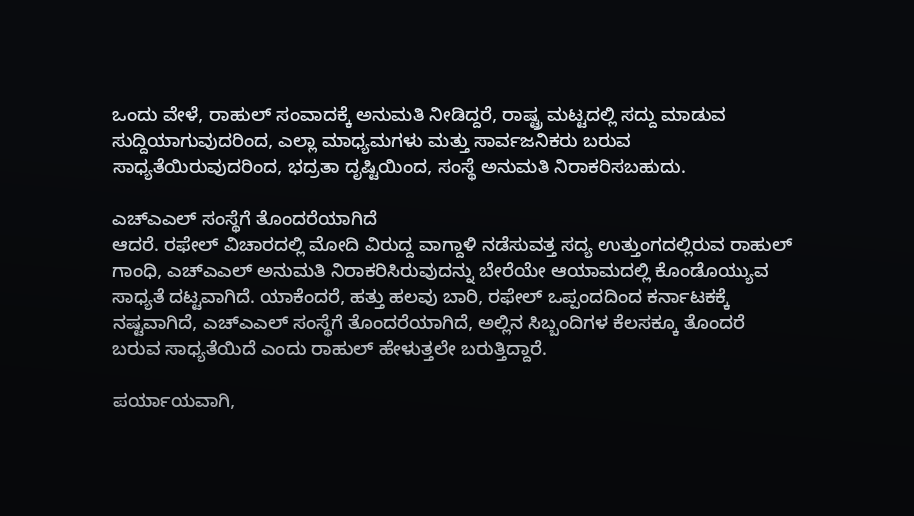ಒಂದು ವೇಳೆ, ರಾಹುಲ್ ಸಂವಾದಕ್ಕೆ ಅನುಮತಿ ನೀಡಿದ್ದರೆ, ರಾಷ್ಟ್ರ ಮಟ್ಟದಲ್ಲಿ ಸದ್ದು ಮಾಡುವ ಸುದ್ದಿಯಾಗುವುದರಿಂದ, ಎಲ್ಲಾ ಮಾಧ್ಯಮಗಳು ಮತ್ತು ಸಾರ್ವಜನಿಕರು ಬರುವ ಸಾಧ್ಯತೆಯಿರುವುದರಿಂದ, ಭದ್ರತಾ ದೃಷ್ಟಿಯಿಂದ, ಸಂಸ್ಥೆ ಅನುಮತಿ ನಿರಾಕರಿಸಬಹುದು.

ಎಚ್ಎಎಲ್ ಸಂಸ್ಥೆಗೆ ತೊಂದರೆಯಾಗಿದೆ
ಆದರೆ. ರಫೇಲ್ ವಿಚಾರದಲ್ಲಿ ಮೋದಿ ವಿರುದ್ದ ವಾಗ್ದಾಳಿ ನಡೆಸುವತ್ತ ಸದ್ಯ ಉತ್ತುಂಗದಲ್ಲಿರುವ ರಾಹುಲ್ ಗಾಂಧಿ, ಎಚ್ಎಎಲ್ ಅನುಮತಿ ನಿರಾಕರಿಸಿರುವುದನ್ನು ಬೇರೆಯೇ ಆಯಾಮದಲ್ಲಿ ಕೊಂಡೊಯ್ಯುವ ಸಾಧ್ಯತೆ ದಟ್ಟವಾಗಿದೆ. ಯಾಕೆಂದರೆ, ಹತ್ತು ಹಲವು ಬಾರಿ, ರಫೇಲ್ ಒಪ್ಪಂದದಿಂದ ಕರ್ನಾಟಕಕ್ಕೆ ನಷ್ಟವಾಗಿದೆ, ಎಚ್ಎಎಲ್ ಸಂಸ್ಥೆಗೆ ತೊಂದರೆಯಾಗಿದೆ, ಅಲ್ಲಿನ ಸಿಬ್ಬಂದಿಗಳ ಕೆಲಸಕ್ಕೂ ತೊಂದರೆ ಬರುವ ಸಾಧ್ಯತೆಯಿದೆ ಎಂದು ರಾಹುಲ್ ಹೇಳುತ್ತಲೇ ಬರುತ್ತಿದ್ದಾರೆ.

ಪರ್ಯಾಯವಾಗಿ,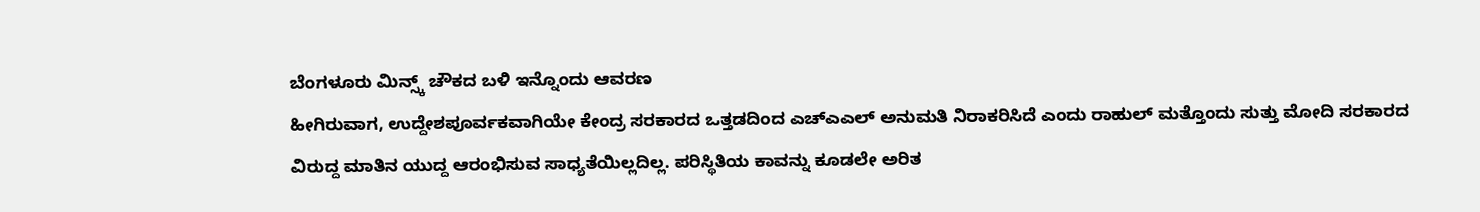ಬೆಂಗಳೂರು ಮಿನ್ಸ್ಕ್ ಚೌಕದ ಬಳಿ ಇನ್ನೊಂದು ಆವರಣ
ಹೀಗಿರುವಾಗ, ಉದ್ದೇಶಪೂರ್ವಕವಾಗಿಯೇ ಕೇಂದ್ರ ಸರಕಾರದ ಒತ್ತಡದಿಂದ ಎಚ್ಎಎಲ್ ಅನುಮತಿ ನಿರಾಕರಿಸಿದೆ ಎಂದು ರಾಹುಲ್ ಮತ್ತೊಂದು ಸುತ್ತು ಮೋದಿ ಸರಕಾರದ ವಿರುದ್ದ ಮಾತಿನ ಯುದ್ದ ಆರಂಭಿಸುವ ಸಾಧ್ಯತೆಯಿಲ್ಲದಿಲ್ಲ. ಪರಿಸ್ಥಿತಿಯ ಕಾವನ್ನು ಕೂಡಲೇ ಅರಿತ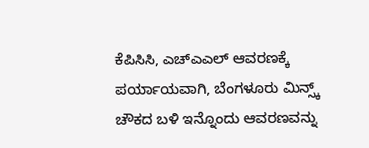ಕೆಪಿಸಿಸಿ, ಎಚ್ಎಎಲ್ ಆವರಣಕ್ಕೆ ಪರ್ಯಾಯವಾಗಿ, ಬೆಂಗಳೂರು ಮಿನ್ಸ್ಕ್ ಚೌಕದ ಬಳಿ ಇನ್ನೊಂದು ಆವರಣವನ್ನು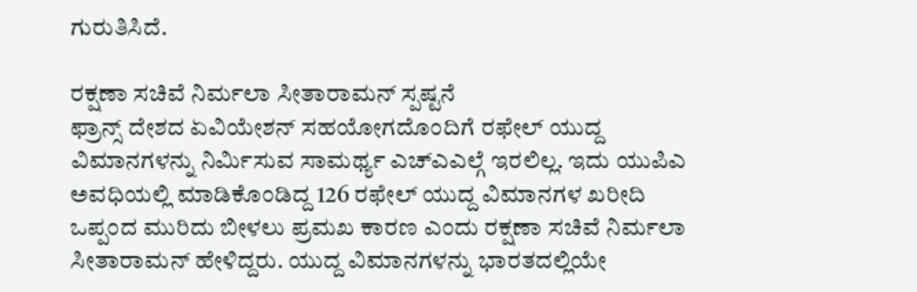ಗುರುತಿಸಿದೆ.

ರಕ್ಷಣಾ ಸಚಿವೆ ನಿರ್ಮಲಾ ಸೀತಾರಾಮನ್ ಸ್ಪಷ್ಟನೆ
ಫ್ರಾನ್ಸ್ ದೇಶದ ಏವಿಯೇಶನ್ ಸಹಯೋಗದೊಂದಿಗೆ ರಫೇಲ್ ಯುದ್ದ ವಿಮಾನಗಳನ್ನು ನಿರ್ಮಿಸುವ ಸಾಮರ್ಥ್ಯ ಎಚ್ಎಎಲ್ಗೆ ಇರಲಿಲ್ಲ. ಇದು ಯುಪಿಎ ಅವಧಿಯಲ್ಲಿ ಮಾಡಿಕೊಂಡಿದ್ದ 126 ರಫೇಲ್ ಯುದ್ದ ವಿಮಾನಗಳ ಖರೀದಿ ಒಪ್ಪಂದ ಮುರಿದು ಬೀಳಲು ಪ್ರಮಖ ಕಾರಣ ಎಂದು ರಕ್ಷಣಾ ಸಚಿವೆ ನಿರ್ಮಲಾ ಸೀತಾರಾಮನ್ ಹೇಳಿದ್ದರು. ಯುದ್ದ ವಿಮಾನಗಳನ್ನು ಭಾರತದಲ್ಲಿಯೇ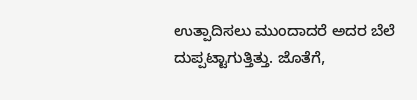ಉತ್ಪಾದಿಸಲು ಮುಂದಾದರೆ ಅದರ ಬೆಲೆ ದುಪ್ಪಟ್ಟಾಗುತ್ತಿತ್ತು. ಜೊತೆಗೆ,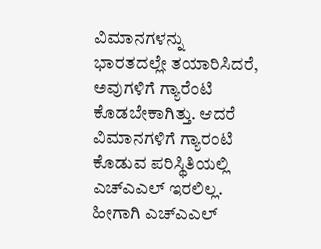ವಿಮಾನಗಳನ್ನು ಭಾರತದಲ್ಲೇ ತಯಾರಿಸಿದರೆ, ಅವುಗಳಿಗೆ ಗ್ಯಾರೆಂಟಿ ಕೊಡಬೇಕಾಗಿತ್ತು. ಆದರೆ ವಿಮಾನಗಳಿಗೆ ಗ್ಯಾರಂಟಿ ಕೊಡುವ ಪರಿಸ್ಥಿತಿಯಲ್ಲಿ ಎಚ್ಎಎಲ್ ಇರಲಿಲ್ಲ. ಹೀಗಾಗಿ ಎಚ್ಎಎಲ್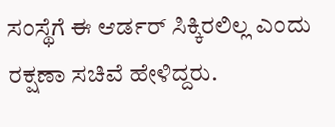ಸಂಸ್ಥೆಗೆ ಈ ಆರ್ಡರ್ ಸಿಕ್ಕಿರಲಿಲ್ಲ ಎಂದು ರಕ್ಷಣಾ ಸಚಿವೆ ಹೇಳಿದ್ದರು.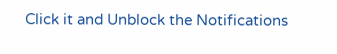Click it and Unblock the Notifications